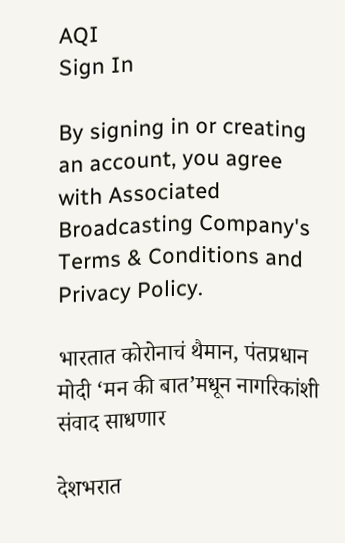AQI
Sign In

By signing in or creating an account, you agree with Associated Broadcasting Company's Terms & Conditions and Privacy Policy.

भारतात कोरोनाचं थैमान, पंतप्रधान मोदी ‘मन की बात’मधून नागरिकांशी संवाद साधणार

देशभरात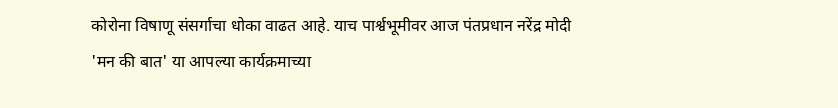कोरोना विषाणू संसर्गाचा धोका वाढत आहे. याच पार्श्वभूमीवर आज पंतप्रधान नरेंद्र मोदी 'मन की बात' या आपल्या कार्यक्रमाच्या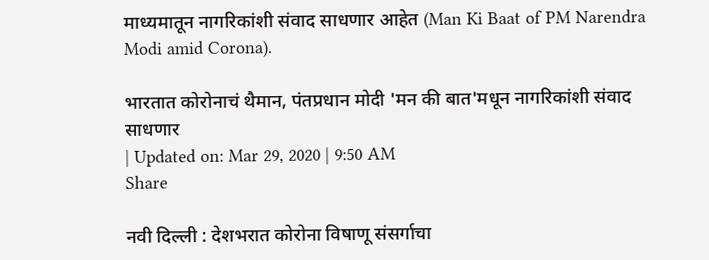माध्यमातून नागरिकांशी संवाद साधणार आहेत (Man Ki Baat of PM Narendra Modi amid Corona).

भारतात कोरोनाचं थैमान, पंतप्रधान मोदी 'मन की बात'मधून नागरिकांशी संवाद साधणार
| Updated on: Mar 29, 2020 | 9:50 AM
Share

नवी दिल्ली : देशभरात कोरोना विषाणू संसर्गाचा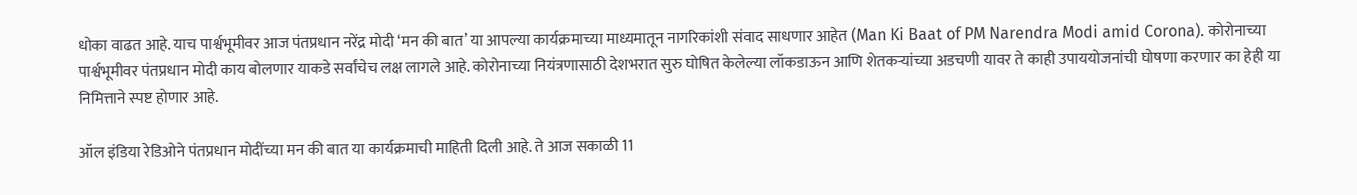धोका वाढत आहे. याच पार्श्वभूमीवर आज पंतप्रधान नरेंद्र मोदी ‘मन की बात’ या आपल्या कार्यक्रमाच्या माध्यमातून नागरिकांशी संवाद साधणार आहेत (Man Ki Baat of PM Narendra Modi amid Corona). कोरोनाच्या पार्श्वभूमीवर पंतप्रधान मोदी काय बोलणार याकडे सर्वांचेच लक्ष लागले आहे. कोरोनाच्या नियंत्रणासाठी देशभरात सुरु घोषित केलेल्या लॉकडाऊन आणि शेतकऱ्यांच्या अडचणी यावर ते काही उपाययोजनांची घोषणा करणार का हेही या निमित्ताने स्पष्ट होणार आहे.

ऑल इंडिया रेडिओने पंतप्रधान मोदींच्या मन की बात या कार्यक्रमाची माहिती दिली आहे. ते आज सकाळी 11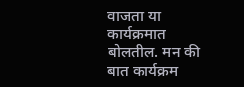वाजता या कार्यक्रमात बोलतील. मन की बात कार्यक्रम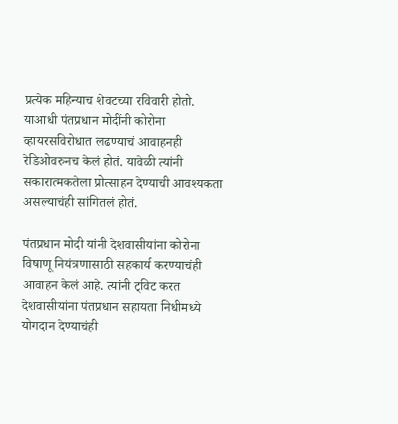प्रत्येक महिन्याच शेवटच्या रविवारी होतो. याआधी पंतप्रधान मोदींनी कोरोना व्हायरसविरोधात लढण्याचं आवाहनही रेडिओवरुनच केलं होतं. यावेळी त्यांनी सकारात्मकतेला प्रोत्साहन देण्याची आवश्यकता असल्याचंही सांगितलं होतं.

पंतप्रधान मोदी यांनी देशवासीयांना कोरोना विषाणू नियंत्रणासाठी सहकार्य करण्याचंही आवाहन केलं आहे. त्यांनी ट्विट करत देशवासीयांना पंतप्रधान सहायता निधीमध्ये योगदान देण्याचंही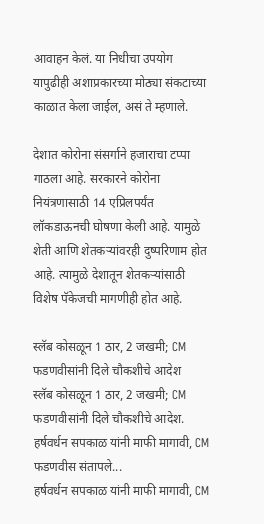आवाहन केलं. या निधीचा उपयोग यापुढीही अशाप्रकारच्या मोठ्या संकटाच्या काळात केला जाईल, असं ते म्हणाले.

देशात कोरोना संसर्गाने हजाराचा टप्पा गाठला आहे. सरकारने कोरोना नियंत्रणासाठी 14 एप्रिलपर्यंत लॉकडाऊनची घोषणा केली आहे. यामुळे शेती आणि शेतकऱ्यांवरही दुष्परिणाम होत आहे. त्यामुळे देशातून शेतकऱ्यांसाठी विशेष पॅकेजची मागणीही होत आहे.

स्लॅब कोसळून 1 ठार, 2 जखमी; CM फडणवीसांनी दिले चौकशीचे आदेश
स्लॅब कोसळून 1 ठार, 2 जखमी; CM फडणवीसांनी दिले चौकशीचे आदेश.
हर्षवर्धन सपकाळ यांनी माफी मागावी, CM फडणवीस संतापले...
हर्षवर्धन सपकाळ यांनी माफी मागावी, CM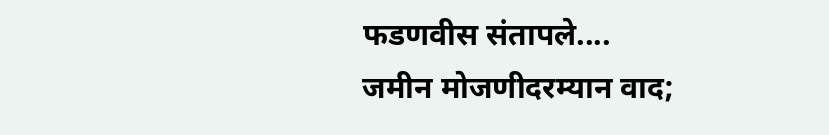फडणवीस संतापले....
जमीन मोजणीदरम्यान वाद;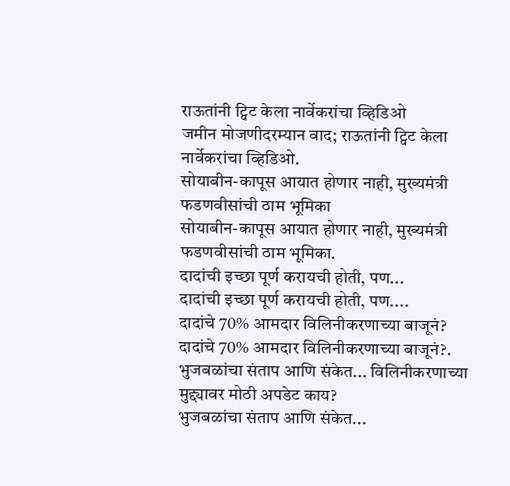राऊतांनी ट्विट केला नार्वेकरांचा व्हिडिओ
जमीन मोजणीदरम्यान वाद; राऊतांनी ट्विट केला नार्वेकरांचा व्हिडिओ.
सोयाबीन-कापूस आयात होणार नाही, मुख्यमंत्री फडणवीसांची ठाम भूमिका
सोयाबीन-कापूस आयात होणार नाही, मुख्यमंत्री फडणवीसांची ठाम भूमिका.
दादांची इच्छा पूर्ण करायची होती, पण...
दादांची इच्छा पूर्ण करायची होती, पण....
दादांचे 70% आमदार विलिनीकरणाच्या बाजूनं?
दादांचे 70% आमदार विलिनीकरणाच्या बाजूनं?.
भुजबळांचा संताप आणि संकेत... विलिनीकरणाच्या मुद्द्यावर मोठी अपडेट काय?
भुजबळांचा संताप आणि संकेत...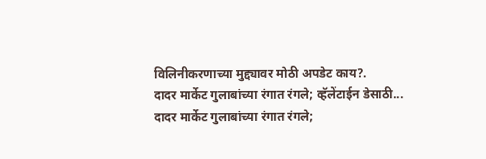विलिनीकरणाच्या मुद्द्यावर मोठी अपडेट काय?.
दादर मार्केट गुलाबांच्या रंगात रंगले; व्हॅलेंटाईन डेसाठी...
दादर मार्केट गुलाबांच्या रंगात रंगले;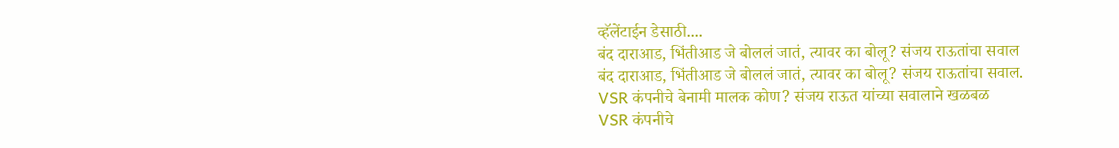व्हॅलेंटाईन डेसाठी....
बंद दाराआड, भिंतीआड जे बोललं जातं, त्यावर का बोलू? संजय राऊतांचा सवाल
बंद दाराआड, भिंतीआड जे बोललं जातं, त्यावर का बोलू? संजय राऊतांचा सवाल.
VSR कंपनीचे बेनामी मालक कोण? संजय राऊत यांच्या सवालाने खळबळ
VSR कंपनीचे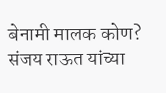बेनामी मालक कोण? संजय राऊत यांच्या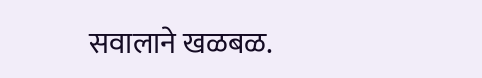सवालाने खळबळ.